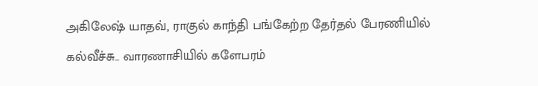அகிலேஷ் யாதவ், ராகுல் காந்தி பங்கேற்ற தேர்தல் பேரணியில் கல்வீச்சு.. வாரணாசியில் களேபரம்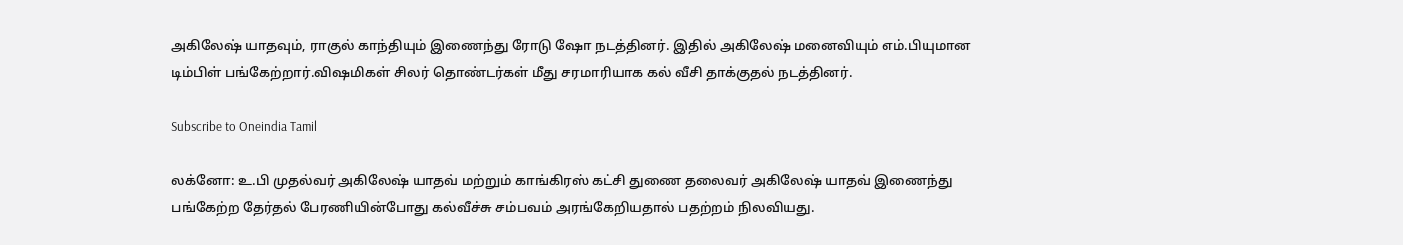அகிலேஷ் யாதவும், ராகுல் காந்தியும் இணைந்து ரோடு ஷோ நடத்தினர். இதில் அகிலேஷ் மனைவியும் எம்.பியுமான டிம்பிள் பங்கேற்றார்.விஷமிகள் சிலர் தொண்டர்கள் மீது சரமாரியாக கல் வீசி தாக்குதல் நடத்தினர்.

Subscribe to Oneindia Tamil

லக்னோ: உ.பி முதல்வர் அகிலேஷ் யாதவ் மற்றும் காங்கிரஸ் கட்சி துணை தலைவர் அகிலேஷ் யாதவ் இணைந்து பங்கேற்ற தேர்தல் பேரணியின்போது கல்வீச்சு சம்பவம் அரங்கேறியதால் பதற்றம் நிலவியது.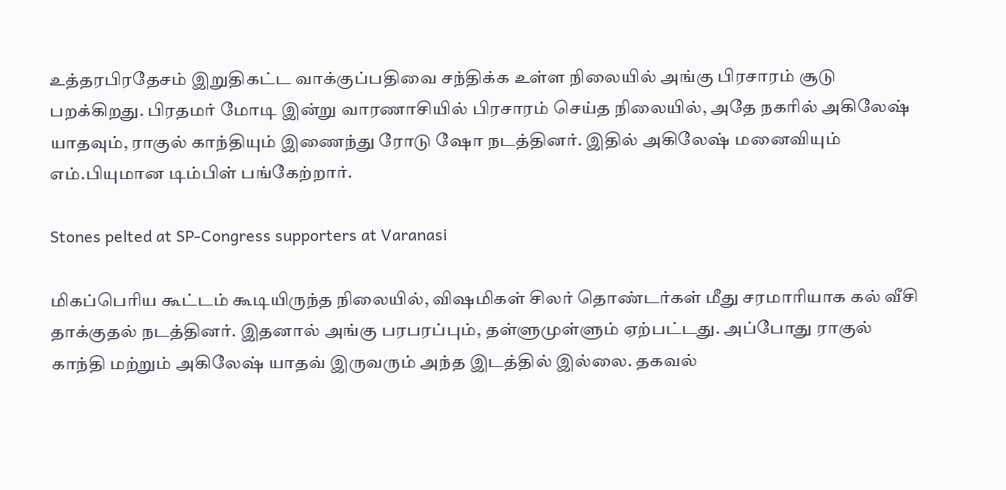உத்தரபிரதேசம் இறுதிகட்ட வாக்குப்பதிவை சந்திக்க உள்ள நிலையில் அங்கு பிரசாரம் சூடு பறக்கிறது. பிரதமர் மோடி இன்று வாரணாசியில் பிரசாரம் செய்த நிலையில், அதே நகரில் அகிலேஷ் யாதவும், ராகுல் காந்தியும் இணைந்து ரோடு ஷோ நடத்தினர். இதில் அகிலேஷ் மனைவியும் எம்.பியுமான டிம்பிள் பங்கேற்றார்.

Stones pelted at SP-Congress supporters at Varanasi

மிகப்பெரிய கூட்டம் கூடியிருந்த நிலையில், விஷமிகள் சிலர் தொண்டர்கள் மீது சரமாரியாக கல் வீசி தாக்குதல் நடத்தினர். இதனால் அங்கு பரபரப்பும், தள்ளுமுள்ளும் ஏற்பட்டது. அப்போது ராகுல் காந்தி மற்றும் அகிலேஷ் யாதவ் இருவரும் அந்த இடத்தில் இல்லை. தகவல்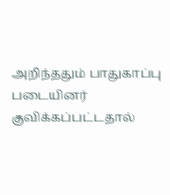அறிந்ததும் பாதுகாப்பு படையினர் குவிக்கப்பட்டதால்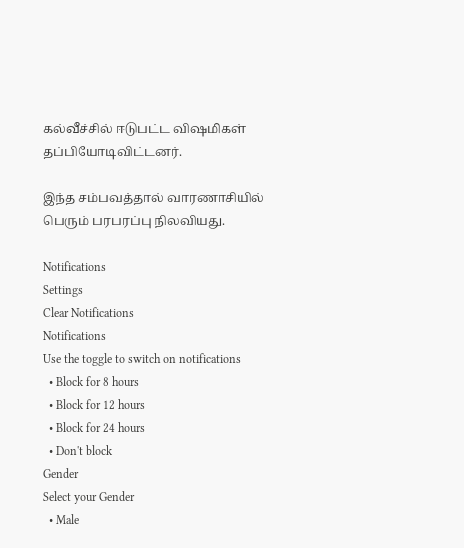கல்வீச்சில் ஈடுபட்ட விஷமிகள் தப்பியோடிவிட்டனர்.

இந்த சம்பவத்தால் வாரணாசியில் பெரும் பரபரப்பு நிலவியது.

Notifications
Settings
Clear Notifications
Notifications
Use the toggle to switch on notifications
  • Block for 8 hours
  • Block for 12 hours
  • Block for 24 hours
  • Don't block
Gender
Select your Gender
  • Male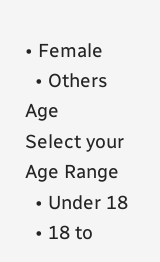• Female
  • Others
Age
Select your Age Range
  • Under 18
  • 18 to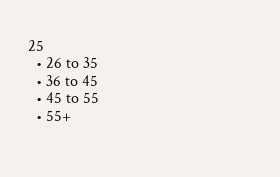25
  • 26 to 35
  • 36 to 45
  • 45 to 55
  • 55+